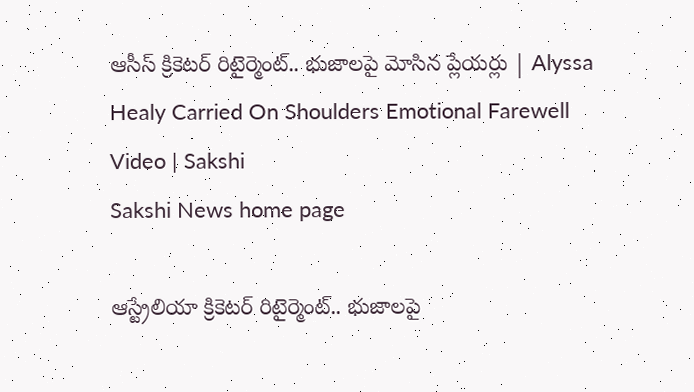ఆసీస్‌ క్రికెటర్‌ రిటైర్మెంట్‌.. భుజాలపై మోసిన ప్లేయర్లు | Alyssa Healy Carried On Shoulders Emotional Farewell Video | Sakshi
Sakshi News home page

ఆస్ట్రేలియా క్రికెటర్‌ రిటైర్మెంట్‌.. భుజాలపై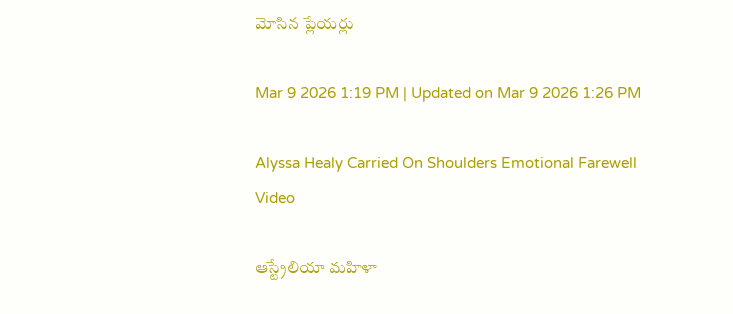మోసిన ప్లేయర్లు

Mar 9 2026 1:19 PM | Updated on Mar 9 2026 1:26 PM

Alyssa Healy Carried On Shoulders Emotional Farewell Video

ఆస్ట్రేలియా మహిళా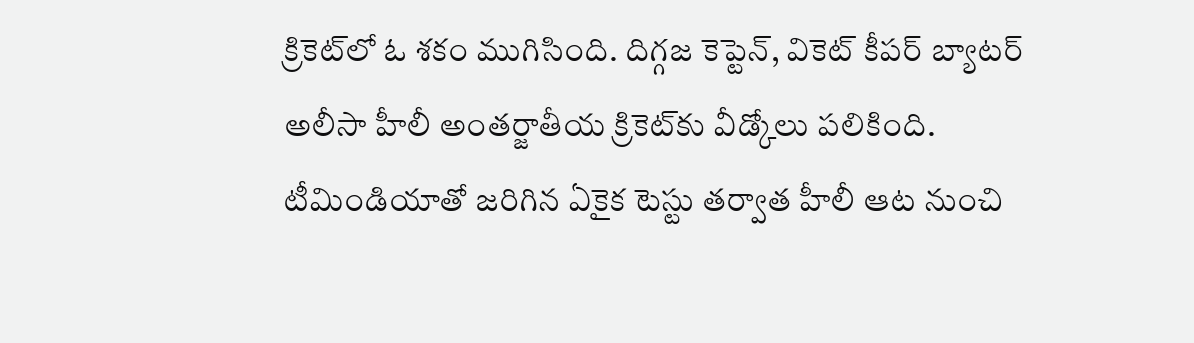క్రికెట్‌లో ఓ శకం ముగిసింది. దిగ్గజ కెప్టెన్‌, వికెట్‌ కీపర్‌ బ్యాటర్‌ అలీసా హీలీ అంతర్జాతీయ క్రికెట్‌కు వీడ్కోలు పలికింది. టీమిండియాతో జరిగిన ఏకైక టెస్టు తర్వాత హీలీ ఆట నుంచి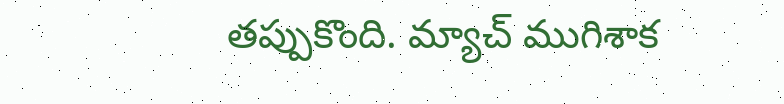తప్పుకొంది. మ్యాచ్‌ ముగిశాక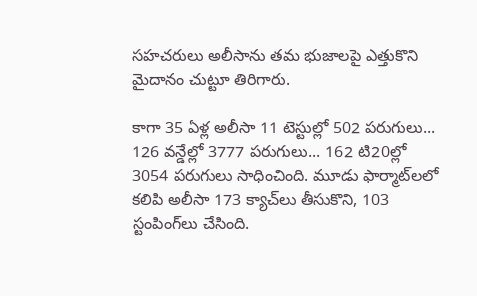సహచరులు అలీసాను తమ భుజాలపై ఎత్తుకొని మైదానం చుట్టూ తిరిగారు.

కాగా 35 ఏళ్ల అలీసా 11 టెస్టుల్లో 502 పరుగులు... 126 వన్డేల్లో 3777 పరుగులు... 162 టి20ల్లో 3054 పరుగులు సాధించింది. మూడు ఫార్మాట్‌లలో కలిపి అలీసా 173 క్యాచ్‌లు తీసుకొని, 103 స్టంపింగ్‌లు చేసింది.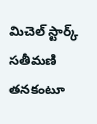మిచెల్‌ స్టార్క్‌ సతీమణి
తనకంటూ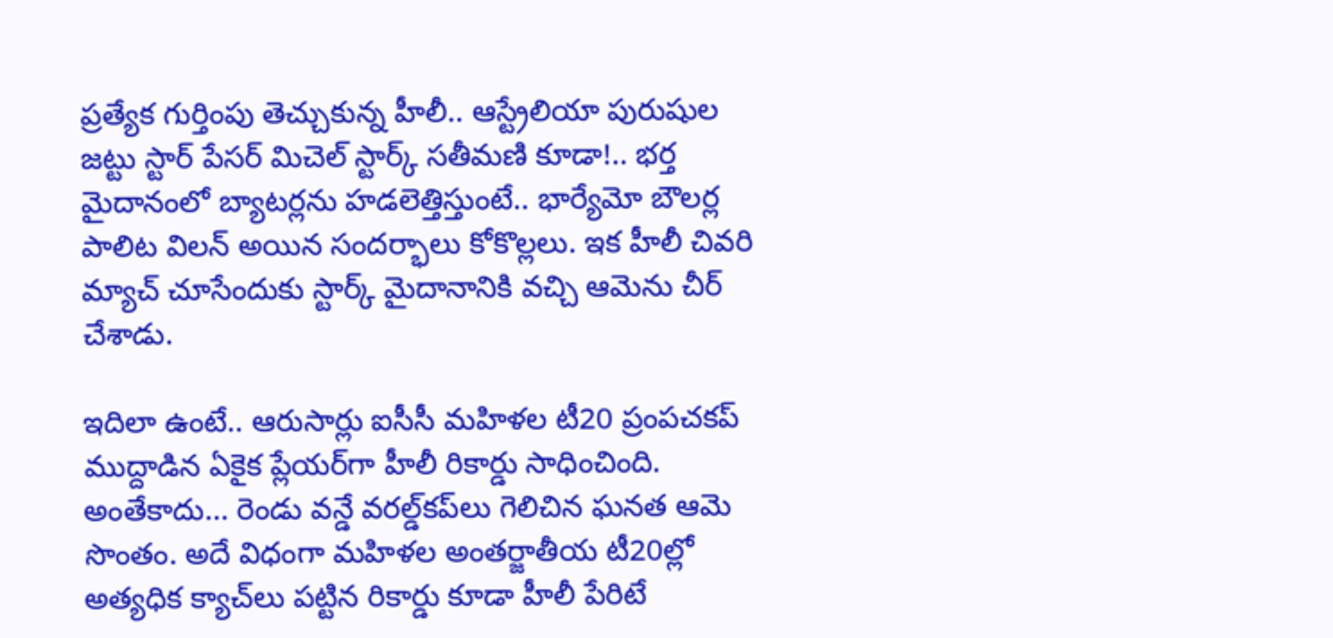ప్రత్యేక గుర్తింపు తెచ్చుకున్న హీలీ.. ఆస్ట్రేలియా పురుషుల జట్టు స్టార్‌ పేసర్‌ మిచెల్‌ స్టార్క్‌ సతీమణి కూడా!.. భర్త మైదానంలో బ్యాటర్లను హడలెత్తిస్తుంటే.. భార్యేమో బౌలర్ల పాలిట విలన్‌ అయిన సందర్భాలు కోకొల్లలు. ఇక హీలీ చివరి మ్యాచ్‌ చూసేందుకు స్టార్క్‌ మైదానానికి వచ్చి ఆమెను చీర్‌ చేశాడు.

ఇదిలా ఉంటే.. ఆరుసార్లు ఐసీసీ మహిళల టీ20 ప్రంపచకప్‌ ముద్దాడిన ఏకైక ప్లేయర్‌గా హీలీ రికార్డు సాధించింది. అంతేకాదు... రెండు వన్డే వరల్డ్‌కప్‌లు గెలిచిన ఘనత ఆమె సొంతం. అదే విధంగా మహిళల అంతర్జాతీయ టీ20ల్లో అత్యధిక క్యాచ్‌లు పట్టిన రికార్డు కూడా హీలీ పేరిటే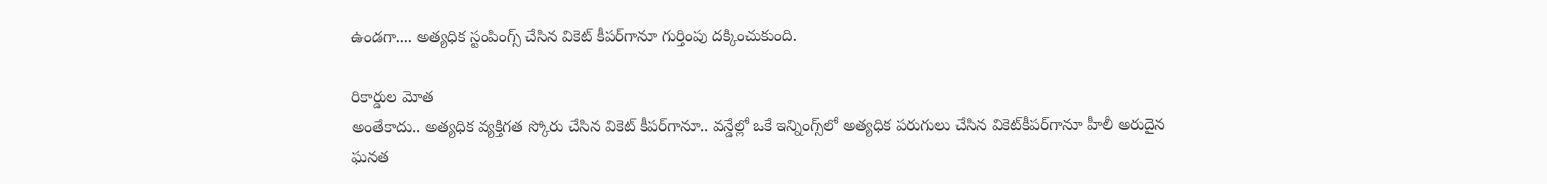ఉండగా.... అత్యధిక స్టంపింగ్స్‌ చేసిన వికెట్‌ కీపర్‌గానూ గుర్తింపు దక్కించుకుంది.

రికార్డుల మోత
అంతేకాదు.. అత్యధిక వ్యక్తిగత స్కోరు చేసిన వికెట్‌ కీపర్‌గానూ.. వన్డేల్లో ఒకే ఇన్నింగ్స్‌లో అత్యధిక పరుగులు చేసిన వికెట్‌కీపర్‌గానూ హీలీ అరుదైన ఘనత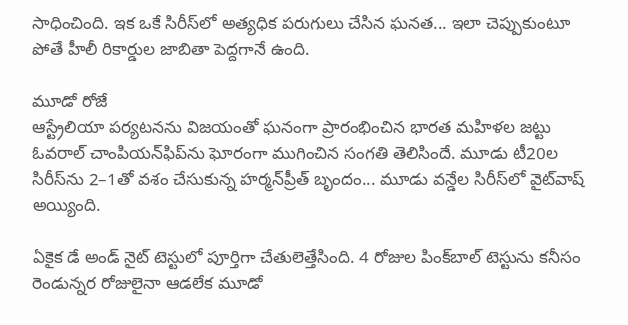సాధించింది. ఇక ఒకే సిరీస్‌లో అత్యధిక పరుగులు చేసిన ఘనత... ఇలా చెప్పుకుంటూ పోతే హీలీ రికార్డుల జాబితా పెద్దగానే ఉంది.

మూడో రోజే
ఆస్ట్రేలియా పర్యటనను విజయంతో ఘనంగా ప్రారంభించిన భారత మహిళల జట్టు ఓవరాల్‌ చాంపియన్‌ఫిప్‌ను ఘోరంగా ముగించిన సంగతి తెలిసిందే. మూడు టీ20ల సిరీస్‌ను 2–1తో వశం చేసుకున్న హర్మన్‌ప్రీత్‌ బృందం... మూడు వన్డేల సిరీస్‌లో వైట్‌వాష్‌ అయ్యింది.

ఏకైక డే అండ్‌ నైట్‌ టెస్టులో పూర్తిగా చేతులెత్తేసింది. 4 రోజుల పింక్‌బాల్‌ టెస్టును కనీసం రెండున్నర రోజులైనా ఆడలేక మూడో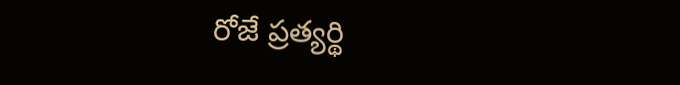రోజే ప్రత్యర్థి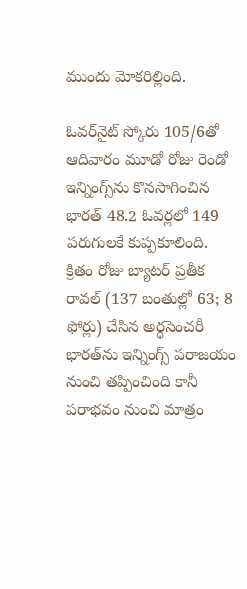ముందు మోకరిల్లింది.

ఓవర్‌నైట్‌ స్కోరు 105/6తో ఆదివారం మూడో రోజు రెండో ఇన్నింగ్స్‌ను కొనసాగించిన భారత్‌ 48.2 ఓవర్లలో 149 పరుగులకే కుప్పకూలింది. క్రితం రోజు బ్యాటర్‌ ప్రతీక రావల్‌ (137 బంతుల్లో 63; 8 ఫోర్లు) చేసిన అర్ధసెంచరీ భారత్‌ను ఇన్నింగ్స్‌ పరాజయం నుంచి తప్పించింది కానీ పరాభవం నుంచి మాత్రం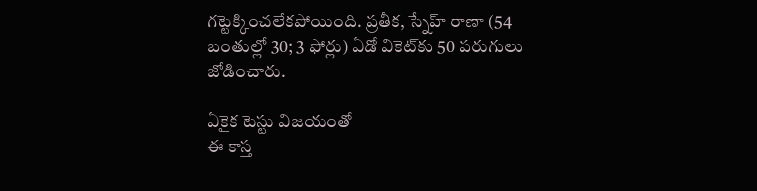గట్టెక్కించలేకపోయింది. ప్రతీక, స్నేహ్‌ రాణా (54 బంతుల్లో 30; 3 ఫోర్లు) ఏడో వికెట్‌కు 50 పరుగులు జోడించారు.

ఏకైక టెస్టు విజయంతో
ఈ కాస్త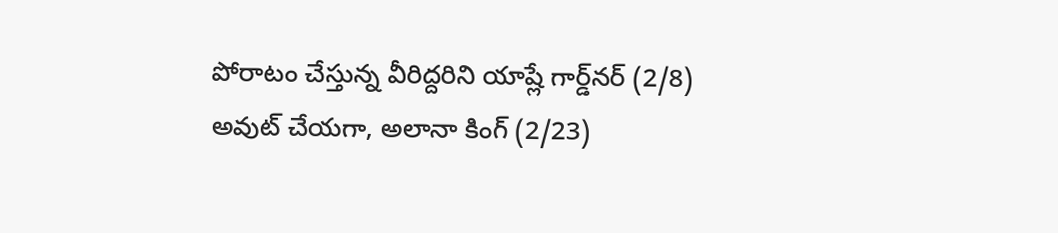పోరాటం చేస్తున్న వీరిద్దరిని యాష్లే గార్డ్‌నర్‌ (2/8) అవుట్‌ చేయగా, అలానా కింగ్‌ (2/23)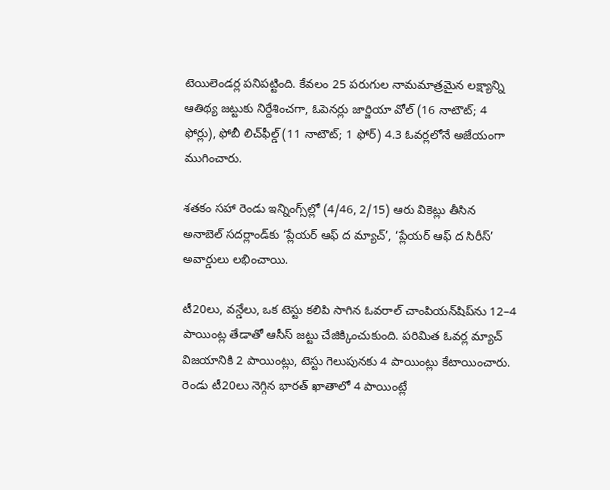టెయిలెండర్ల పనిపట్టింది. కేవలం 25 పరుగుల నామమాత్రమైన లక్ష్యాన్ని ఆతిథ్య జట్టుకు నిర్దేశించగా, ఓపెనర్లు జార్జియా వోల్‌ (16 నాటౌట్‌; 4 ఫోర్లు), ఫోబీ లిచ్‌ఫీల్డ్‌ (11 నాటౌట్‌; 1 ఫోర్‌) 4.3 ఓవర్లలోనే అజేయంగా ముగించారు.

శతకం సహా రెండు ఇన్నింగ్స్‌ల్లో (4/46, 2/15) ఆరు వికెట్లు తీసిన అనాబెల్‌ సదర్లాండ్‌కు ‘ప్లేయర్‌ ఆఫ్‌ ద మ్యాచ్‌’, ‘ప్లేయర్‌ ఆఫ్‌ ద సిరీస్‌’ అవార్డులు లభించాయి.

టీ20లు, వన్డేలు, ఒక టెస్టు కలిపి సాగిన ఓవరాల్‌ చాంపియన్‌షిప్‌ను 12–4 పాయింట్ల తేడాతో ఆసీస్‌ జట్టు చేజిక్కించుకుంది. పరిమిత ఓవర్ల మ్యాచ్‌ విజయానికి 2 పాయింట్లు, టెస్టు గెలుపునకు 4 పాయింట్లు కేటాయించారు. రెండు టీ20లు నెగ్గిన భారత్‌ ఖాతాలో 4 పాయింట్లే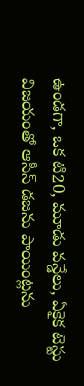ఉండగా, ఒక టి20, మూడు వన్డేలు, ఏకైక టెస్టు విజయంతో ఆసీస్‌ డజను పాయింట్లను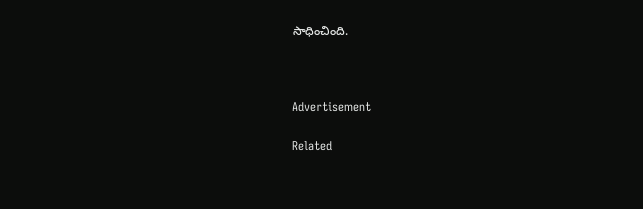సాధించింది.



Advertisement

Related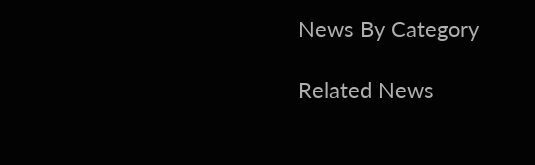News By Category

Related News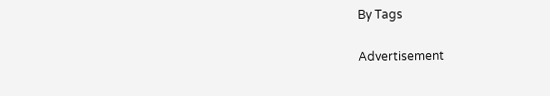By Tags

Advertisement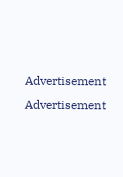Advertisement
Advertisement